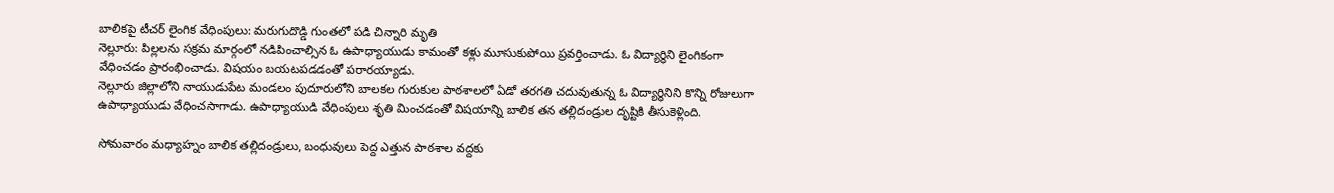బాలికపై టీచర్ లైంగిక వేధింపులు: మరుగుదొడ్డి గుంతలో పడి చిన్నారి మృతి
నెల్లూరు: పిల్లలను సక్రమ మార్గంలో నడిపించాల్సిన ఓ ఉపాధ్యాయుడు కామంతో కళ్లు మూసుకుపోయి ప్రవర్తించాడు. ఓ విద్యార్థిని లైంగికంగా వేధించడం ప్రారంభించాడు. విషయం బయటపడడంతో పరారయ్యాడు.
నెల్లూరు జిల్లాలోని నాయుడుపేట మండలం పుదూరులోని బాలకల గురుకుల పాఠశాలలో ఏడో తరగతి చదువుతున్న ఓ విద్యార్ధినిని కొన్ని రోజులుగా ఉపాధ్యాయుడు వేధించసాగాడు. ఉపాధ్యాయుడి వేధింపులు శృతి మించడంతో విషయాన్ని బాలిక తన తల్లిదండ్రుల దృష్టికి తీసుకెళ్లింది.

సోమవారం మధ్యాహ్నం బాలిక తల్లిదండ్రులు, బంధువులు పెద్ద ఎత్తున పాఠశాల వద్దకు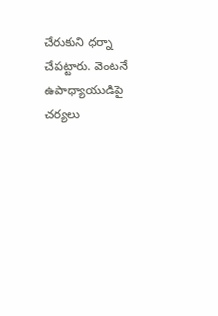చేరుకుని ధర్నా చేపట్టారు. వెంటనే ఉపాధ్యాయుడిపై చర్యలు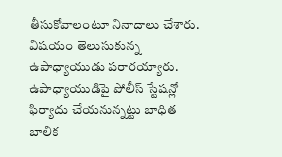తీసుకోవాలంటూ నినాదాలు చేశారు. విషయం తెలుసుకున్న ఉపాధ్యాయుడు పరారయ్యారు. ఉపాధ్యాయుడిపై పోలీస్ స్టేషన్లో ఫిర్యాదు చేయనున్నట్టు బాధిత బాలిక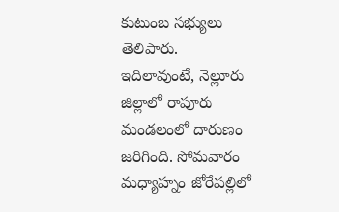కుటుంబ సభ్యులు తెలిపారు.
ఇదిలావుంటే, నెల్లూరు జిల్లాలో రాపూరు మండలంలో దారుణం జరిగింది. సోమవారం మధ్యాహ్నం జోరేపల్లిలో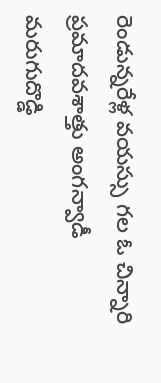రెండున్నరేళ్ల వయస్సు గల ఓ చిన్నారి ప్రమాదవశాత్తు అంగన్వాడీ మరుగుదొడ్డి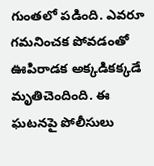గుంతలో పడింది. ఎవరూ గమనించక పోవడంతో ఊపిరాడక అక్కడికక్కడే మృతిచెందింది. ఈ ఘటనపై పోలీసులు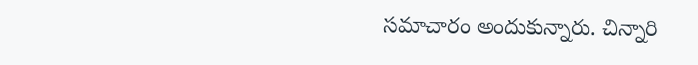సమాచారం అందుకున్నారు. చిన్నారి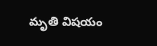మృతి విషయం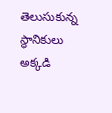తెలుసుకున్న స్థానికులు అక్కడి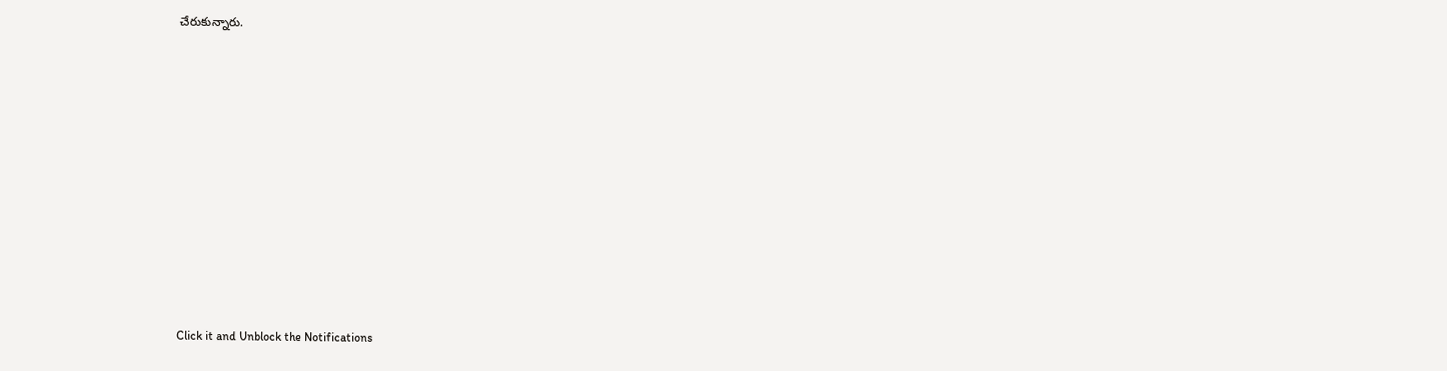చేరుకున్నారు.












Click it and Unblock the Notifications